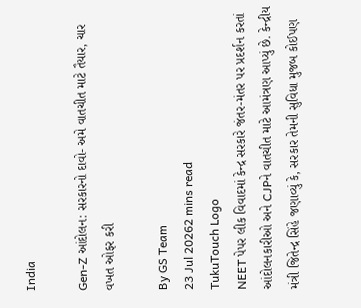India

Gen-Z આંદોલન: સરકારનો દાવો- અમે વાતચીત માટે તૈયાર, ચાર વખત ઓફર કરી

By GS Team
23 Jul 20262 mins read
TukuTouch Logo
NEET પેપર લીક વિવાદમાં કેન્દ્ર સરકારે જંતર-મંતર પર પ્રદર્શન કરતાં આંદોલનકારીઓ અને CJPને વાતચીત માટે આમંત્રણ આપ્યું છે. કેન્દ્રીય મંત્રી જિતેન્દ્ર સિંહે જણાવ્યું કે, સરકાર તેમની સુવિધા મુજબ કોઈપણ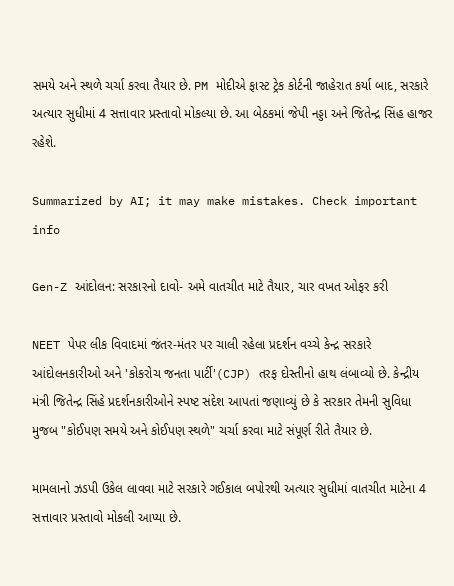સમયે અને સ્થળે ચર્ચા કરવા તૈયાર છે. PM મોદીએ ફાસ્ટ ટ્રેક કોર્ટની જાહેરાત કર્યા બાદ, સરકારે અત્યાર સુધીમાં 4 સત્તાવાર પ્રસ્તાવો મોકલ્યા છે. આ બેઠકમાં જેપી નડ્ડા અને જિતેન્દ્ર સિંહ હાજર રહેશે.

Summarized by AI; it may make mistakes. Check important info

Gen-Z આંદોલન: સરકારનો દાવો- અમે વાતચીત માટે તૈયાર, ચાર વખત ઓફર કરી

NEET પેપર લીક વિવાદમાં જંતર-મંતર પર ચાલી રહેલા પ્રદર્શન વચ્ચે કેન્દ્ર સરકારે આંદોલનકારીઓ અને 'કોકરોચ જનતા પાર્ટી'(CJP) તરફ દોસ્તીનો હાથ લંબાવ્યો છે. કેન્દ્રીય મંત્રી જિતેન્દ્ર સિંહે પ્રદર્શનકારીઓને સ્પષ્ટ સંદેશ આપતાં જણાવ્યું છે કે સરકાર તેમની સુવિધા મુજબ "કોઈપણ સમયે અને કોઈપણ સ્થળે" ચર્ચા કરવા માટે સંપૂર્ણ રીતે તૈયાર છે.

મામલાનો ઝડપી ઉકેલ લાવવા માટે સરકારે ગઈકાલ બપોરથી અત્યાર સુધીમાં વાતચીત માટેના 4 સત્તાવાર પ્રસ્તાવો મોકલી આપ્યા છે.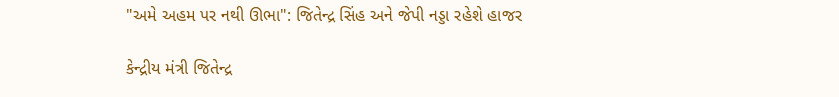"અમે અહમ પર નથી ઊભા": જિતેન્દ્ર સિંહ અને જેપી નડ્ડા રહેશે હાજર

કેન્દ્રીય મંત્રી જિતેન્દ્ર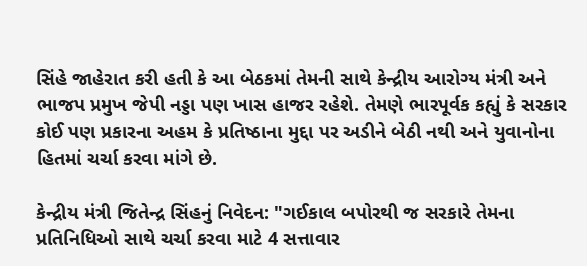સિંહે જાહેરાત કરી હતી કે આ બેઠકમાં તેમની સાથે કેન્દ્રીય આરોગ્ય મંત્રી અને ભાજપ પ્રમુખ જેપી નડ્ડા પણ ખાસ હાજર રહેશે. તેમણે ભારપૂર્વક કહ્યું કે સરકાર કોઈ પણ પ્રકારના અહમ કે પ્રતિષ્ઠાના મુદ્દા પર અડીને બેઠી નથી અને યુવાનોના હિતમાં ચર્ચા કરવા માંગે છે.

કેન્દ્રીય મંત્રી જિતેન્દ્ર સિંહનું નિવેદન: "ગઈકાલ બપોરથી જ સરકારે તેમના પ્રતિનિધિઓ સાથે ચર્ચા કરવા માટે 4 સત્તાવાર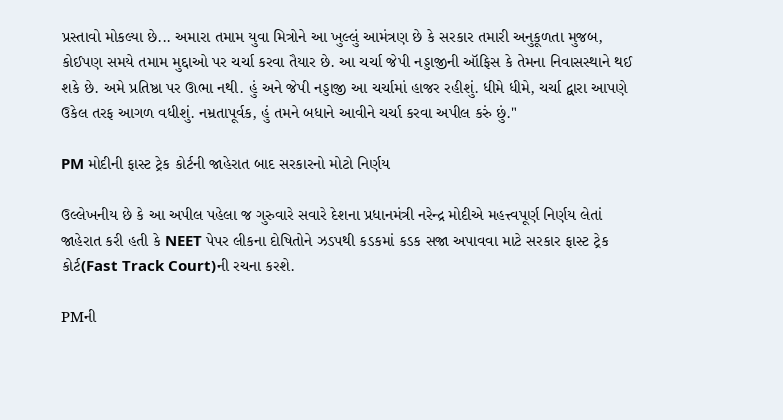પ્રસ્તાવો મોકલ્યા છે... અમારા તમામ યુવા મિત્રોને આ ખુલ્લું આમંત્રણ છે કે સરકાર તમારી અનુકૂળતા મુજબ, કોઈપણ સમયે તમામ મુદ્દાઓ પર ચર્ચા કરવા તૈયાર છે. આ ચર્ચા જેપી નડ્ડાજીની ઑફિસ કે તેમના નિવાસસ્થાને થઈ શકે છે. અમે પ્રતિષ્ઠા પર ઊભા નથી. હું અને જેપી નડ્ડાજી આ ચર્ચામાં હાજર રહીશું. ધીમે ધીમે, ચર્ચા દ્વારા આપણે ઉકેલ તરફ આગળ વધીશું. નમ્રતાપૂર્વક, હું તમને બધાને આવીને ચર્ચા કરવા અપીલ કરું છું."

PM મોદીની ફાસ્ટ ટ્રેક કોર્ટની જાહેરાત બાદ સરકારનો મોટો નિર્ણય

ઉલ્લેખનીય છે કે આ અપીલ પહેલા જ ગુરુવારે સવારે દેશના પ્રધાનમંત્રી નરેન્દ્ર મોદીએ મહત્ત્વપૂર્ણ નિર્ણય લેતાં જાહેરાત કરી હતી કે NEET પેપર લીકના દોષિતોને ઝડપથી કડકમાં કડક સજા અપાવવા માટે સરકાર ફાસ્ટ ટ્રેક કોર્ટ(Fast Track Court)ની રચના કરશે.

PMની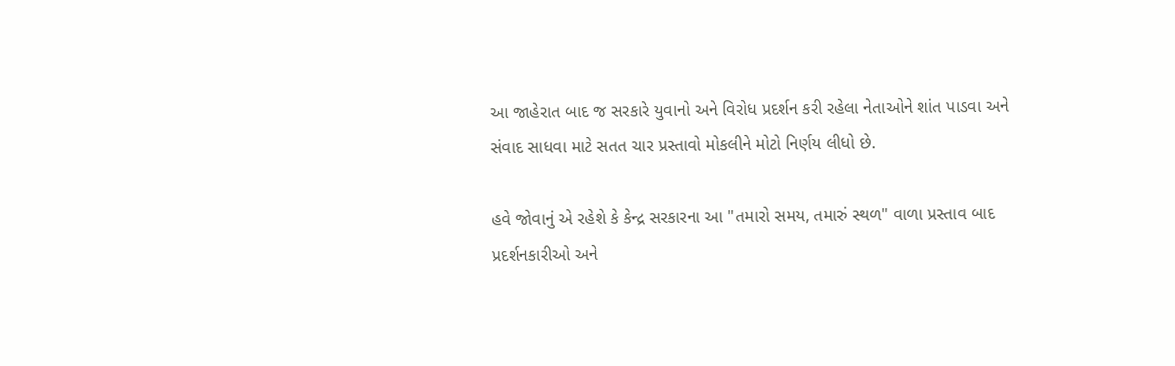આ જાહેરાત બાદ જ સરકારે યુવાનો અને વિરોધ પ્રદર્શન કરી રહેલા નેતાઓને શાંત પાડવા અને સંવાદ સાધવા માટે સતત ચાર પ્રસ્તાવો મોકલીને મોટો નિર્ણય લીધો છે.

હવે જોવાનું એ રહેશે કે કેન્દ્ર સરકારના આ "તમારો સમય, તમારું સ્થળ" વાળા પ્રસ્તાવ બાદ પ્રદર્શનકારીઓ અને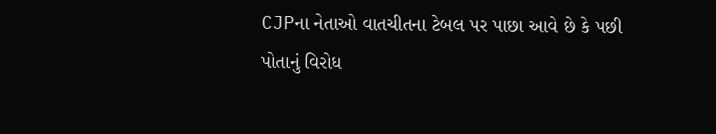CJPના નેતાઓ વાતચીતના ટેબલ પર પાછા આવે છે કે પછી પોતાનું વિરોધ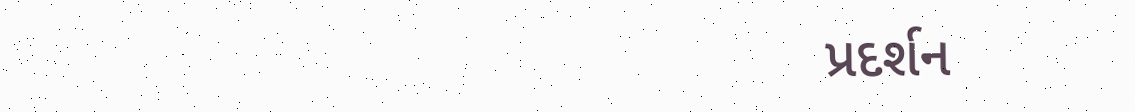પ્રદર્શન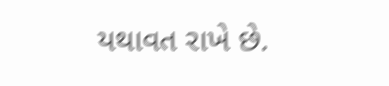યથાવત રાખે છે.